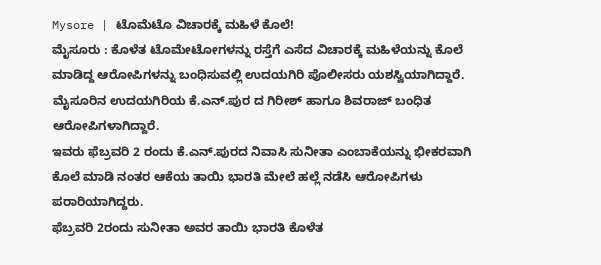Mysore | ಟೊಮೆಟೊ ವಿಚಾರಕ್ಕೆ ಮಹಿಳೆ ಕೊಲೆ!
ಮೈಸೂರು : ಕೊಳೆತ ಟೊಮೇಟೋಗಳನ್ನು ರಸ್ತೆಗೆ ಎಸೆದ ವಿಚಾರಕ್ಕೆ ಮಹಿಳೆಯನ್ನು ಕೊಲೆ ಮಾಡಿದ್ದ ಆರೋಪಿಗಳನ್ನು ಬಂಧಿಸುವಲ್ಲಿ ಉದಯಗಿರಿ ಪೊಲೀಸರು ಯಶಸ್ವಿಯಾಗಿದ್ದಾರೆ.
ಮೈಸೂರಿನ ಉದಯಗಿರಿಯ ಕೆ.ಎನ್.ಪುರ ದ ಗಿರೀಶ್ ಹಾಗೂ ಶಿವರಾಜ್ ಬಂಧಿತ ಆರೋಪಿಗಳಾಗಿದ್ದಾರೆ.
ಇವರು ಫೆಬ್ರವರಿ 2 ರಂದು ಕೆ.ಎನ್.ಪುರದ ನಿವಾಸಿ ಸುನೀತಾ ಎಂಬಾಕೆಯನ್ನು ಭೀಕರವಾಗಿ ಕೊಲೆ ಮಾಡಿ ನಂತರ ಆಕೆಯ ತಾಯಿ ಭಾರತಿ ಮೇಲೆ ಹಲ್ಲೆ ನಡೆಸಿ ಆರೋಪಿಗಳು ಪರಾರಿಯಾಗಿದ್ದರು.
ಫೆಬ್ರವರಿ 2ರಂದು ಸುನೀತಾ ಅವರ ತಾಯಿ ಭಾರತಿ ಕೊಳೆತ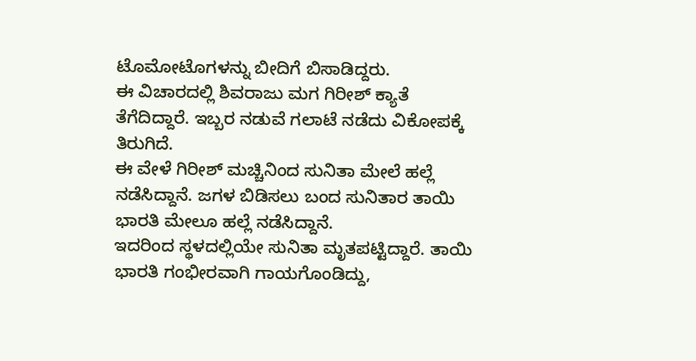ಟೊಮೋಟೊಗಳನ್ನು ಬೀದಿಗೆ ಬಿಸಾಡಿದ್ದರು.
ಈ ವಿಚಾರದಲ್ಲಿ ಶಿವರಾಜು ಮಗ ಗಿರೀಶ್ ಕ್ಯಾತೆ ತೆಗೆದಿದ್ದಾರೆ. ಇಬ್ಬರ ನಡುವೆ ಗಲಾಟೆ ನಡೆದು ವಿಕೋಪಕ್ಕೆ ತಿರುಗಿದೆ.
ಈ ವೇಳೆ ಗಿರೀಶ್ ಮಚ್ಚಿನಿಂದ ಸುನಿತಾ ಮೇಲೆ ಹಲ್ಲೆ ನಡೆಸಿದ್ದಾನೆ. ಜಗಳ ಬಿಡಿಸಲು ಬಂದ ಸುನಿತಾರ ತಾಯಿ ಭಾರತಿ ಮೇಲೂ ಹಲ್ಲೆ ನಡೆಸಿದ್ದಾನೆ.
ಇದರಿಂದ ಸ್ಥಳದಲ್ಲಿಯೇ ಸುನಿತಾ ಮೃತಪಟ್ಟಿದ್ದಾರೆ. ತಾಯಿ ಭಾರತಿ ಗಂಭೀರವಾಗಿ ಗಾಯಗೊಂಡಿದ್ದು,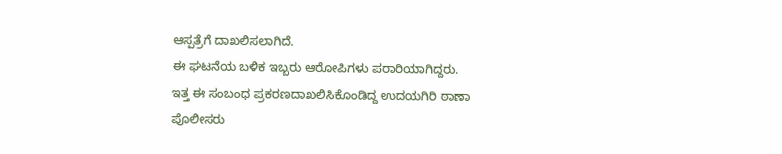ಆಸ್ಪತ್ರೆಗೆ ದಾಖಲಿಸಲಾಗಿದೆ.
ಈ ಘಟನೆಯ ಬಳಿಕ ಇಬ್ಬರು ಆರೋಪಿಗಳು ಪರಾರಿಯಾಗಿದ್ದರು.
ಇತ್ತ ಈ ಸಂಬಂಧ ಪ್ರಕರಣದಾಖಲಿಸಿಕೊಂಡಿದ್ದ ಉದಯಗಿರಿ ಠಾಣಾ ಪೊಲೀಸರು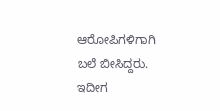ಆರೋಪಿಗಳಿಗಾಗಿ ಬಲೆ ಬೀಸಿದ್ದರು.
ಇದೀಗ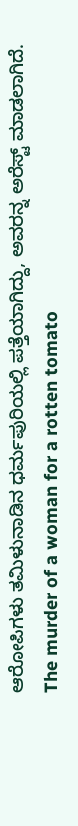ಆರೋಪಿಗಳು ತಮಿಳುನಾಡಿನ ಧರ್ಮಪುರಿಯಲ್ಲಿ ಪತ್ತೆಯಾಗಿದ್ದು, ಅವರನ್ನ ಅರೆಸ್ಟ್ ಮಾಡಲಾಗಿದೆ.
The murder of a woman for a rotten tomato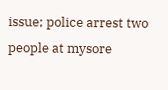issue; police arrest two people at mysore